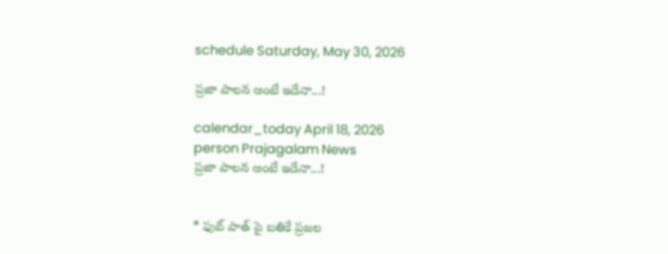schedule Saturday, May 30, 2026

ప్రజా పాలన అంటే ఇదేనా...!

calendar_today April 18, 2026
person Prajagalam News
ప్రజా పాలన అంటే ఇదేనా...!


* ఫుట్ పాత్ పై బతికే ప్రజల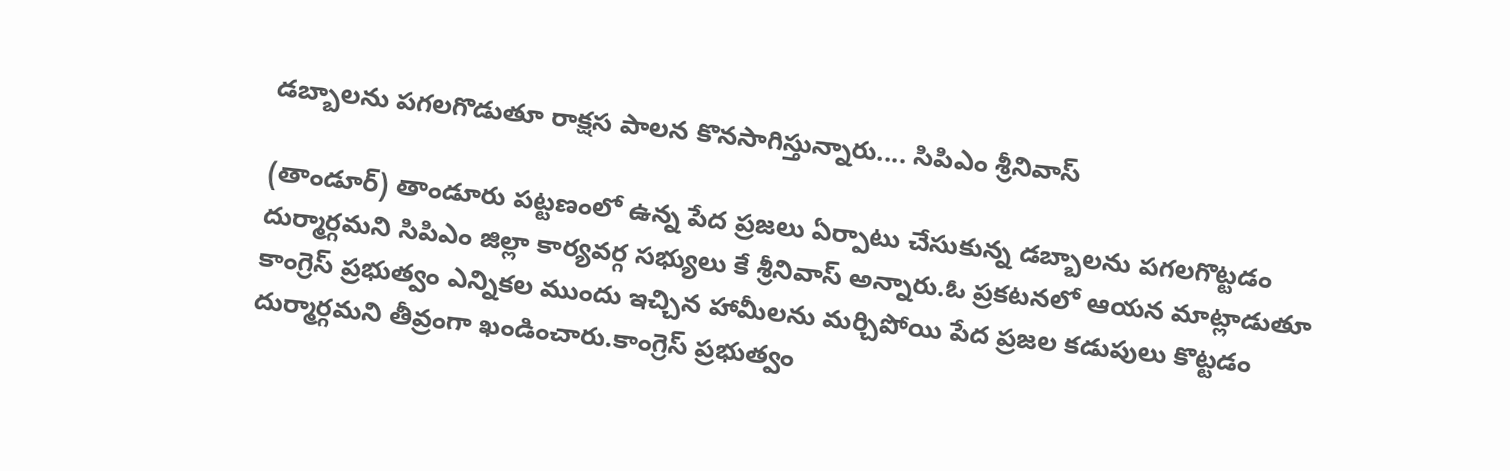డబ్బాలను పగలగొడుతూ రాక్షస పాలన కొనసాగిస్తున్నారు.... సిపిఎం శ్రీనివాస్

(తాండూర్) తాండూరు పట్టణంలో ఉన్న పేద ప్రజలు ఏర్పాటు చేసుకున్న డబ్బాలను పగలగొట్టడం దుర్మార్గమని సిపిఎం జిల్లా కార్యవర్గ సభ్యులు కే శ్రీనివాస్ అన్నారు.ఓ ప్రకటనలో ఆయన మాట్లాడుతూ కాంగ్రెస్ ప్రభుత్వం ఎన్నికల ముందు ఇచ్చిన హామీలను మర్చిపోయి పేద ప్రజల కడుపులు కొట్టడం దుర్మార్గమని తీవ్రంగా ఖండించారు.కాంగ్రెస్ ప్రభుత్వం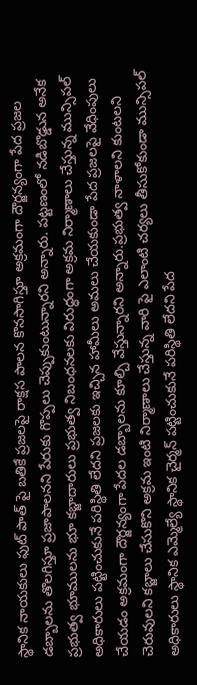స్థానిక నాయకులు ఫుట్ పాత్ పై బతికే ప్రజలపై రాక్షస పాలన కొనసాగిస్తూ అక్రమంగా దౌర్జన్యంగా పేద ప్రజల డబ్బాలను తొలగిస్తూ ప్రజాపాలనని పేరుకు గొప్పలు చెప్పుకుంటున్నారని అన్నారు. పట్టణంలో నడిబొడ్డున అనేక ప్రభుత్వ భూములను భూ కబ్జాదారులు ప్రభుత్వ నిబంధనలకు విరుద్ధంగా అక్రమ నిర్మాణాలు చేస్తున్న మున్సిపల్ అధికారులు పట్టించుకునే పరిస్థితి లేదని ప్రజలకు ఇచ్చిన హామీలు అమలు చేయకుండా పేద ప్రజలపై వేధింపులు చేయడం అక్రమంగా దౌర్జన్యంగా పేదల డబ్బాలను కూల్చి వేస్తున్నారని అన్నారు.ప్రభుత్వ నాళాలని కుంటలని చెరువులని కబ్జాలు చేసుకొని అక్రమ ఇంటి నిర్మాణాలు చేస్తున్న వారి పై ఎలాంటి చర్యలు తీసుకోకుండా మున్సిపల్ అధికారులు స్థానిక ఎమ్మెల్యే స్థానిక చైర్మన్ పట్టించుకునే పరిస్థితి లేదని పేద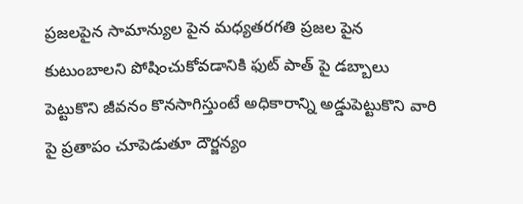ప్రజలపైన సామాన్యుల పైన మధ్యతరగతి ప్రజల పైన కుటుంబాలని పోషించుకోవడానికి ఫుట్ పాత్ పై డబ్బాలు పెట్టుకొని జీవనం కొనసాగిస్తుంటే అధికారాన్ని అడ్డుపెట్టుకొని వారి పై ప్రతాపం చూపెడుతూ దౌర్జన్యం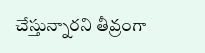చేస్తున్నారని తీవ్రంగా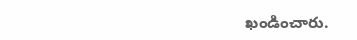ఖండించారు.